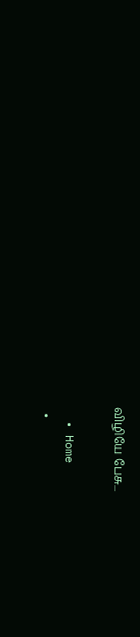விழியே பேசு...

  • Home
  •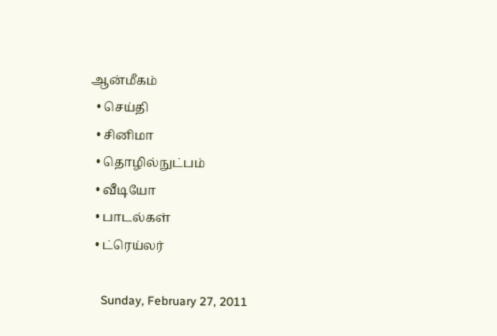ஆன்மீகம்
  • செய்தி
  • சினிமா
  • தொழில்நுட்பம்
  • வீடியோ
  • பாடல்கள்
  • ட்ரெய்லர்

    Sunday, February 27, 2011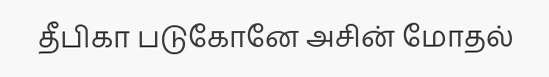தீபிகா படுகோனே அசின் மோதல்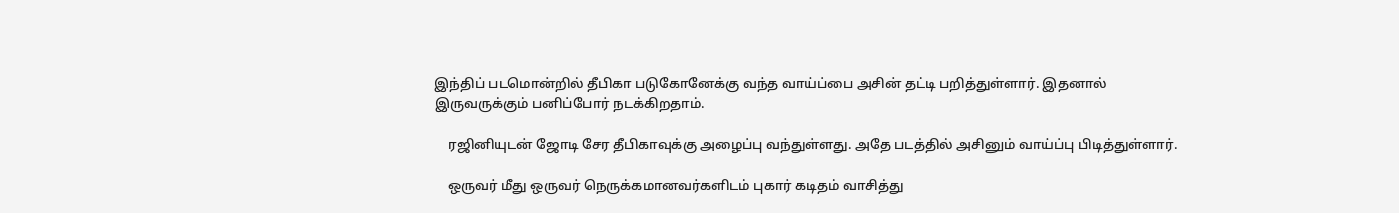இந்திப் படமொன்றில் தீபிகா படுகோனேக்கு வந்த வாய்ப்பை அசின் தட்டி பறித்துள்ளார். இதனால் இருவருக்கும் பனிப்போர் நடக்கிறதாம்.

    ரஜினியுடன் ஜோடி சேர தீபிகாவுக்கு அழைப்பு வந்துள்ளது. அதே படத்தில் அசினும் வாய்ப்பு பிடித்துள்ளார்.

    ஒருவர் மீது ஒருவர் நெருக்கமானவர்களிடம் புகார் கடிதம் வாசித்து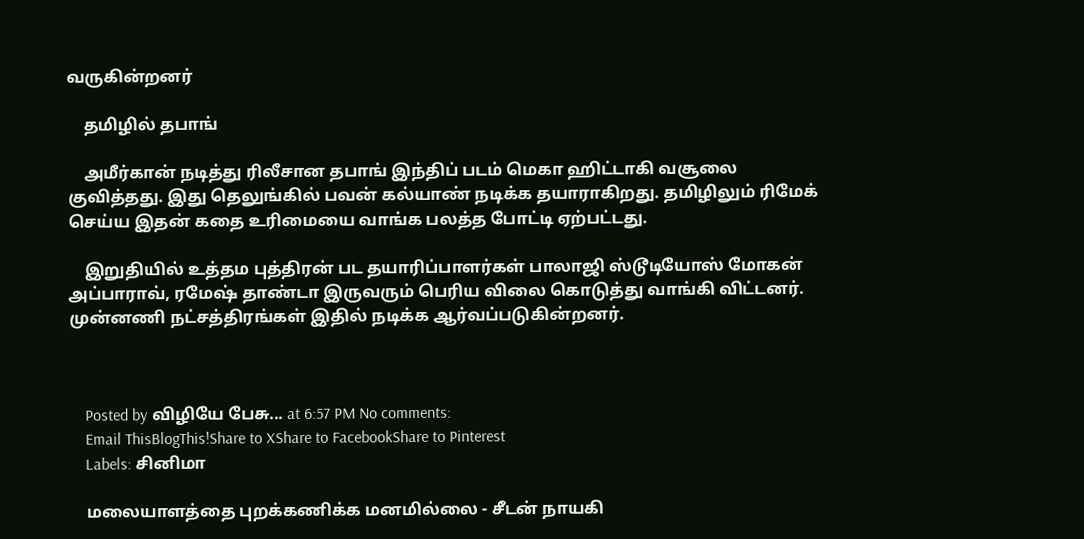வருகின்றனர்

    தமிழில் தபாங்

    அமீர்கான் நடித்து ரிலீசான தபாங் இந்திப் படம் மெகா ஹிட்டாகி வசூலை குவித்தது. இது தெலுங்கில் பவன் கல்யாண் நடிக்க தயாராகிறது. தமிழிலும் ரிமேக் செய்ய இதன் கதை உரிமையை வாங்க பலத்த போட்டி ஏற்பட்டது.

    இறுதியில் உத்தம புத்திரன் பட தயாரிப்பாளர்கள் பாலாஜி ஸ்டூடியோஸ் மோகன் அப்பாராவ், ரமேஷ் தாண்டா இருவரும் பெரிய விலை கொடுத்து வாங்கி விட்டனர். முன்னணி நட்சத்திரங்கள் இதில் நடிக்க ஆர்வப்படுகின்றனர்.



    Posted by விழியே பேசு... at 6:57 PM No comments:
    Email ThisBlogThis!Share to XShare to FacebookShare to Pinterest
    Labels: சினிமா

    மலையாளத்தை புறக்கணிக்க மனமில்லை - சீடன் நாயகி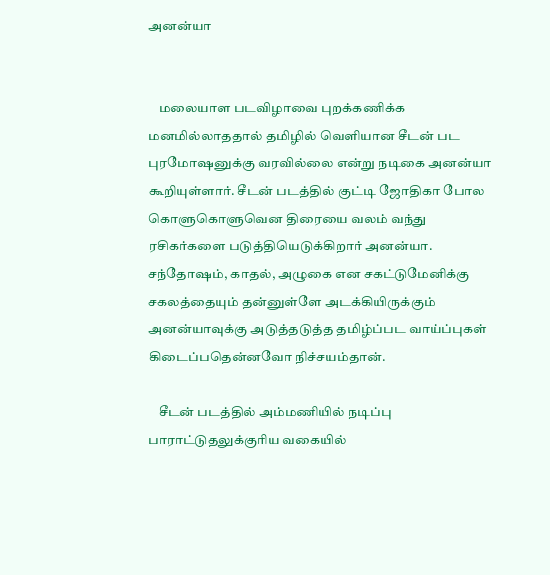அனன்யா


    மலையாள படவிழாவை புறக்கணிக்க மனமில்லாததால் தமிழில் வெளியான சீடன் பட புர‌மோஷனுக்கு வரவில்லை என்று நடிகை அனன்யா கூறியுள்ளார். சீடன் படத்தில் குட்டி ஜோதிகா போல கொளுகொளுவென திரையை வலம் வந்து ரசிகர்களை படுத்தியெடுக்கிறார் அனன்யா. சந்தோஷம், காதல், அழுகை என சகட்டுமேனிக்கு சகலத்தையும் தன்னுள்ளே அடக்கியிருக்கும் அனன்யாவுக்கு அடுத்தடுத்த தமிழ்ப்பட வாய்ப்புகள் கிடைப்பதென்னவோ நிச்சயம்தான்.

    சீடன் படத்தில் அம்மணியில் நடிப்பு பாராட்டுதலுக்குரிய வகையில்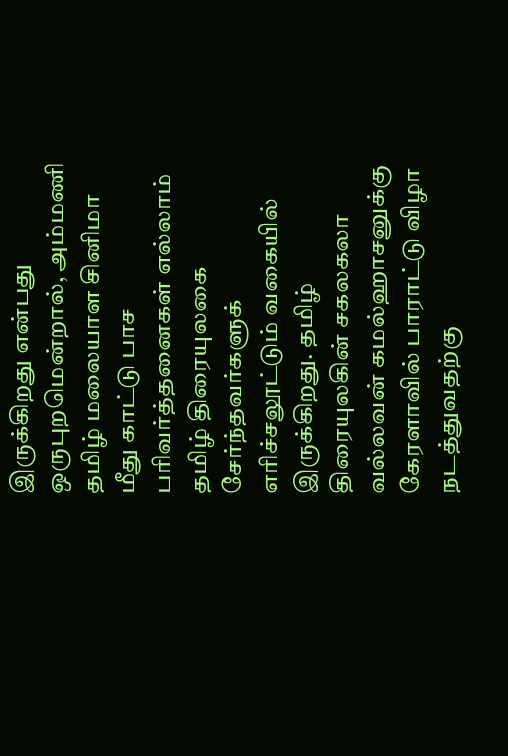இருக்கிறது என்பது ஒருபுறமென்றால், அம்மணி தமிழ் மலையாள சினிமா மீது காட்டு பாச பரிவர்த்தனைகள் எல்லாம் தமிழ் திரையுலகை சேர்ந்தவர்களுக் எரிச்சலூட்டும் வகையில் இருக்கிறது. தமிழ் திரையுலகின் சகலகலா வல்லவன் கமல்ஹாசனுக்கு கேரளாவில் பாராட்டு விழா நடத்துவதற்கு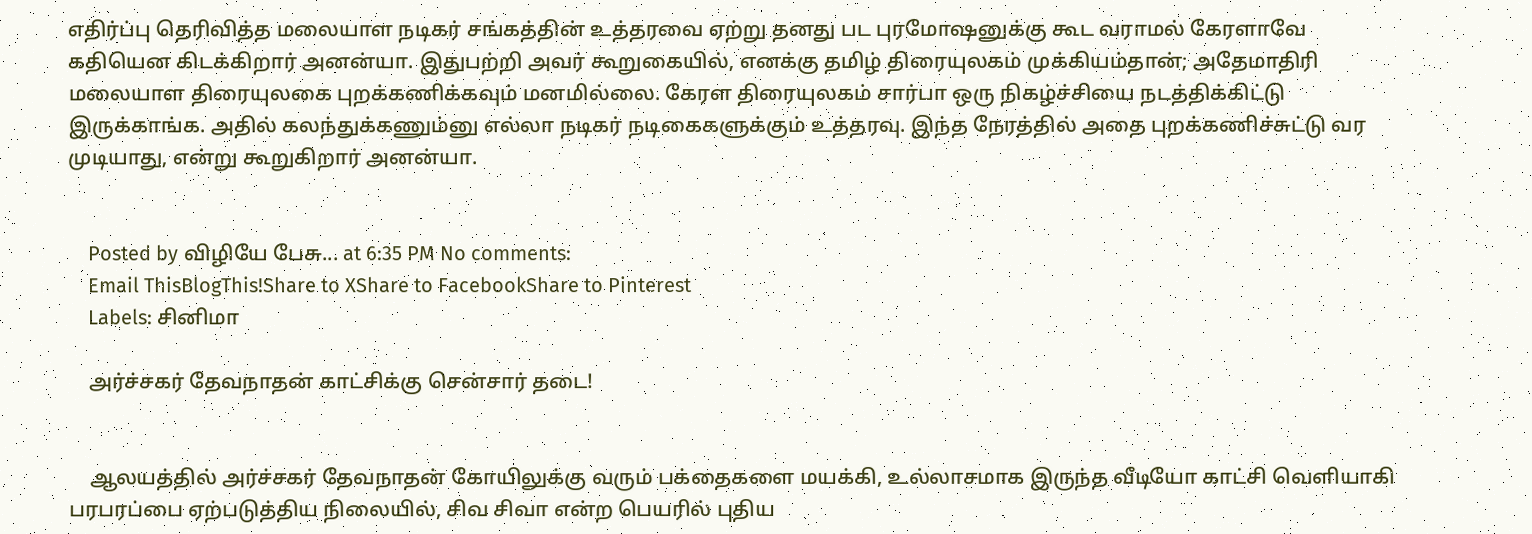எதிர்ப்பு தெரிவித்த மலையாள நடிகர் சங்கத்தின் உத்தரவை ஏற்று தனது பட புரமோஷனுக்கு கூட வராமல் கேரளாவே கதியென கிடக்கிறார் அனன்யா. இதுபற்றி அவர் கூறுகையில், எனக்கு தமிழ் திரையுலகம் முக்கியம்தான்; அதேமாதிரி மலையாள திரையுலகை புறக்கணிக்கவும் மனமில்லை. கேரள திரையுலகம் சார்பா ஒரு நிகழ்ச்சியை நடத்திக்கிட்டு இருக்காங்க. அதில் கலந்துக்கணும்னு எல்லா நடிகர் நடிகைகளுக்கும் உத்தரவு. இந்த நேரத்தில் அதை புறக்கணிச்சுட்டு வர முடியாது, என்று கூறுகிறார் அனன்யா.


    Posted by விழியே பேசு... at 6:35 PM No comments:
    Email ThisBlogThis!Share to XShare to FacebookShare to Pinterest
    Labels: சினிமா

    அர்ச்சகர் தேவநாதன் காட்சிக்கு சென்சார் தடை!


    ஆலயத்தில் அர்ச்சகர் தேவநாதன்‌ கோயிலுக்கு வரும் பக்தைகளை மயக்கி, உல்லாசமாக இருந்த வீடியோ காட்சி வெளியாகி பரபரப்பை ஏற்படுத்திய நிலையில், சிவ சிவா என்ற பெயரில் புதிய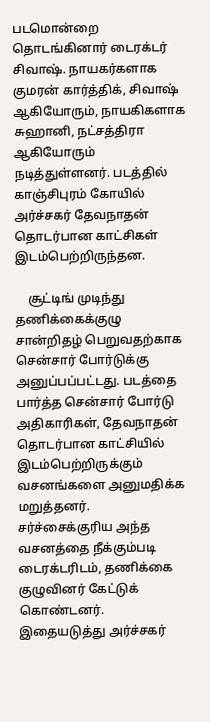படமொன்றை தொடங்கினார் டைரக்டர் சிவாஷ். நாயகர்களாக குமரன் கார்த்திக், சிவாஷ் ஆகியோரும், நாயகிகளாக சுஹானி, நட்சத்திரா ஆகியோரும் நடித்துள்ளனர். படத்தில் காஞ்சிபுரம் கோயில் அர்ச்சகர் தேவநாதன் தொடர்பான காட்சிகள் இடம்பெற்றிருந்தன.

    சூட்டிங் முடிந்து தணிக்கைக்குழு சான்றிதழ் பெறுவதற்காக சென்சார் போர்டுக்கு அனுப்பப்பட்டது. படத்தை பார்த்த சென்சார் போர்டு அதிகாரிகள், தேவநாதன் தொடர்பான காட்சியில் இடம்‌பெற்றிருக்கும் வசனங்களை அனுமதிக்க மறுத்தனர்.  சர்ச்சைக்குரிய அந்த வசனத்தை நீக்கும்படி டைரக்டரிடம், தணிக்கை குழுவினர் கேட்டுக் கொண்டனர். இதையடுத்து அர்ச்சகர்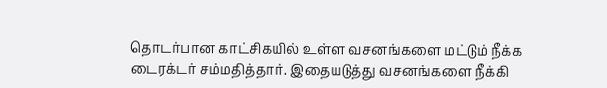தொடர்பான காட்சிகயில் உள்ள வசனங்களை மட்டும் நீக்க டைரக்டர் சம்மதித்தார். இதையடுத்து வசனங்களை நீக்கி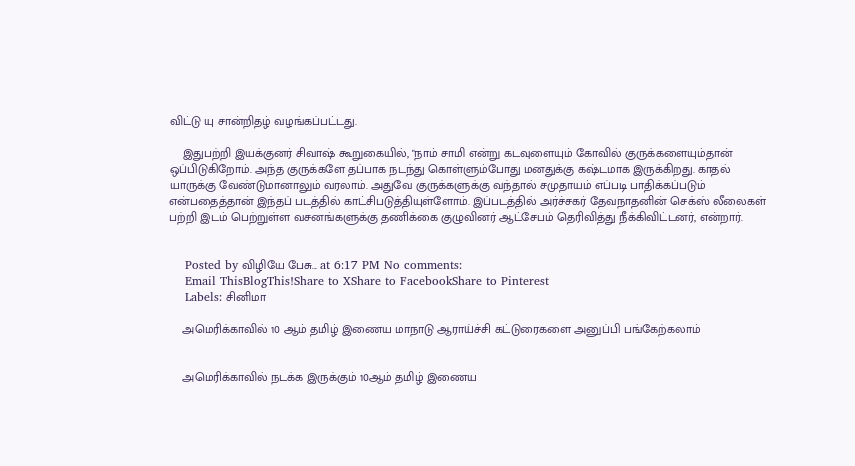விட்டு யு சான்றிதழ் வழங்கப்பட்டது.

    இதுபற்றி இயக்குனர் சிவாஷ் கூறுகையில், "நாம் சாமி என்று கடவுளையும் கோவில் குருக்களையும்தான் ஒப்பிடுகிறோம். அந்த குருக்களே தப்பாக நடந்து கொள்ளும்போது மனதுக்கு கஷ்டமாக இருக்கிறது. காதல் யாருக்கு வேண்டுமானாலும் வரலாம். அதுவே குருக்களுக்கு வந்தால் சமுதாயம் எப்படி பாதிக்கப்படும் என்பதைத்தான் இந்தப் படத்தில் காட்சிபடுத்தியுள்ளோம். இப்படத்தில் அர்ச்சகர் தேவநாதனின் செக்ஸ் லீலைகள் பற்றி இடம் பெற்றுள்ள வசனங்களுக்கு தணிக்கை குழுவினர் ஆட்சேபம் தெரிவித்து நீக்கிவிட்டனர், என்றார்.


    Posted by விழியே பேசு... at 6:17 PM No comments:
    Email ThisBlogThis!Share to XShare to FacebookShare to Pinterest
    Labels: சினிமா

    அமெரிக்காவில் 10 ஆம் தமிழ் இணைய மாநாடு ஆராய்ச்சி கட்டுரைகளை அனுப்பி பங்கேற்கலாம்


    அமெரிக்காவில் நடக்க இருக்கும் 10ஆம் தமிழ் இணைய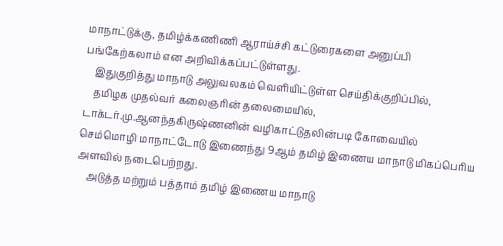மாநாட்டுக்கு, தமிழ்க்கணிணி ஆராய்ச்சி கட்டுரைகளை அனுப்பி பங்கேற்கலாம் என அறிவிக்கப்பட்டுள்ளது.
    இதுகுறித்து மாநாடு அலுவலகம் வெளியிட்டுள்ள செய்திக்குறிப்பில்,
    தமிழக முதல்வர் கலைஞரின் தலைமையில், டாக்டர்.மு.ஆனந்தகிருஷ்ணனின் வழிகாட்டுதலின்படி கோவையில் செம்மொழி மாநாட்டோடு இணைந்து 9ஆம் தமிழ் இணைய மாநாடு மிகப்பெரிய அளவில் நடைபெற்றது.
    அடுத்த மற்றும் பத்தாம் தமிழ் இணைய மாநாடு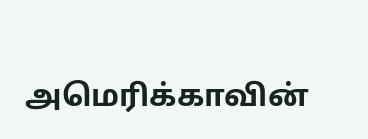அமெரிக்காவின்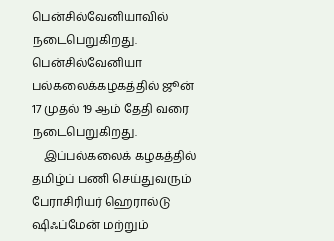பென்சில்வேனியாவில் நடைபெறுகிறது. பென்சில்வேனியா பல்கலைக்கழகத்தில் ஜூன் 17 முதல் 19 ஆம் தேதி வரை நடைபெறுகிறது.
    இப்பல்கலைக் கழகத்தில் தமிழ்ப் பணி செய்துவரும் பேராசிரியர் ஹெரால்டு ஷிஃப்மேன் மற்றும்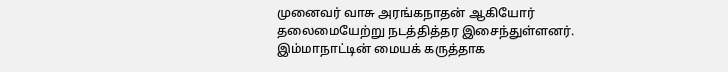முனைவர் வாசு அரங்கநாதன் ஆகியோர் தலைமையேற்று நடத்தித்தர இசைந்துள்ளனர். இம்மாநாட்டின் மையக் கருத்தாக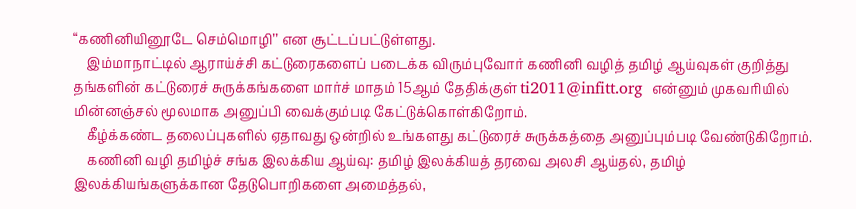“கணினியினூடே செம்மொழி’’ என சூட்டப்பட்டுள்ளது.
    இம்மாநாட்டில் ஆராய்ச்சி கட்டுரைகளைப் படைக்க விரும்புவோர் கணினி வழித் தமிழ் ஆய்வுகள் குறித்து தங்களின் கட்டுரைச் சுருக்கங்களை மார்ச் மாதம் 15ஆம் தேதிக்குள் ti2011@infitt.org  என்னும் முகவரியில் மின்னஞ்சல் மூலமாக அனுப்பி வைக்கும்படி கேட்டுக்கொள்கிறோம்.
    கீழ்க்கண்ட தலைப்புகளில் ஏதாவது ஒன்றில் உங்களது கட்டுரைச் சுருக்கத்தை அனுப்பும்படி வேண்டுகிறோம்.
    கணினி வழி தமிழ்ச் சங்க இலக்கிய ஆய்வு: தமிழ் இலக்கியத் தரவை அலசி ஆய்தல், தமிழ் இலக்கியங்களுக்கான தேடுபொறிகளை அமைத்தல்,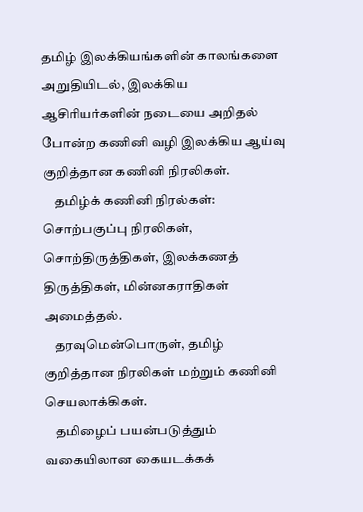தமிழ் இலக்கியங்களின் காலங்களை அறுதியிடல், இலக்கிய ஆசிரியர்களின் நடையை அறிதல் போன்ற கணினி வழி இலக்கிய ஆய்வு குறித்தான கணினி நிரலிகள்.
    தமிழ்க் கணினி நிரல்கள்: சொற்பகுப்பு நிரலிகள், சொற்திருத்திகள், இலக்கணத் திருத்திகள், மின்னகராதிகள் அமைத்தல்.
    தரவுமென்பொருள், தமிழ் குறித்தான நிரலிகள் மற்றும் கணினி செயலாக்கிகள்.
    தமிழைப் பயன்படுத்தும் வகையிலான கையடக்கக்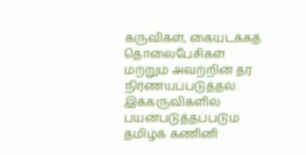கருவிகள், கையடக்கத் தொலைபேசிகள் மற்றும் அவற்றின் தர நிர்ணயப்படுத்தல். இக்கருவிகளில் பயன்படுத்தப்படும் தமிழ்க் கணினி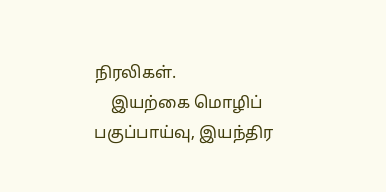நிரலிகள்.
    இயற்கை மொழிப் பகுப்பாய்வு, இயந்திர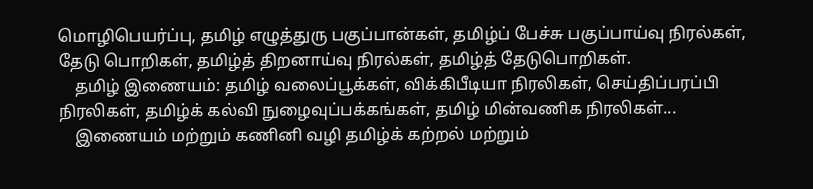மொழிபெயர்ப்பு, தமிழ் எழுத்துரு பகுப்பான்கள், தமிழ்ப் பேச்சு பகுப்பாய்வு நிரல்கள், தேடு பொறிகள், தமிழ்த் திறனாய்வு நிரல்கள், தமிழ்த் தேடுபொறிகள்.
    தமிழ் இணையம்: தமிழ் வலைப்பூக்கள், விக்கிபீடியா நிரலிகள், செய்திப்பரப்பி நிரலிகள், தமிழ்க் கல்வி நுழைவுப்பக்கங்கள், தமிழ் மின்வணிக நிரலிகள்...
    இணையம் மற்றும் கணினி வழி தமிழ்க் கற்றல் மற்றும்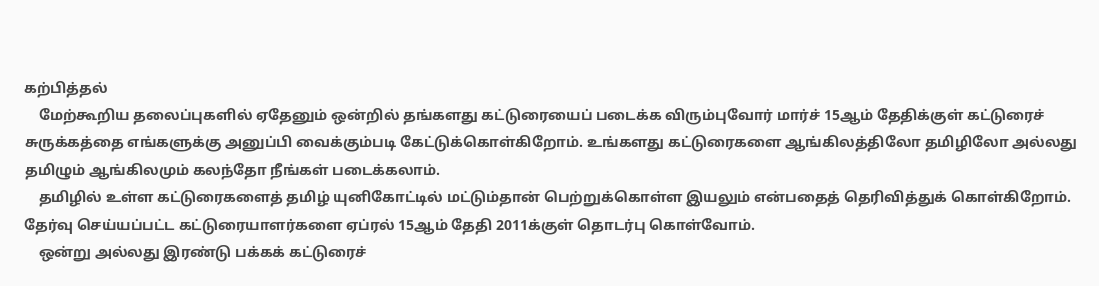கற்பித்தல்
    மேற்கூறிய தலைப்புகளில் ஏதேனும் ஒன்றில் தங்களது கட்டுரையைப் படைக்க விரும்புவோர் மார்ச் 15ஆம் தேதிக்குள் கட்டுரைச் சுருக்கத்தை எங்களுக்கு அனுப்பி வைக்கும்படி கேட்டுக்கொள்கிறோம். உங்களது கட்டுரைகளை ஆங்கிலத்திலோ தமிழிலோ அல்லது தமிழும் ஆங்கிலமும் கலந்தோ நீங்கள் படைக்கலாம்.
    தமிழில் உள்ள கட்டுரைகளைத் தமிழ் யுனிகோட்டில் மட்டும்தான் பெற்றுக்கொள்ள இயலும் என்பதைத் தெரிவித்துக் கொள்கிறோம்.  தேர்வு செய்யப்பட்ட கட்டுரையாளர்களை ஏப்ரல் 15ஆம் தேதி 2011க்குள் தொடர்பு கொள்வோம்.
    ஒன்று அல்லது இரண்டு பக்கக் கட்டுரைச்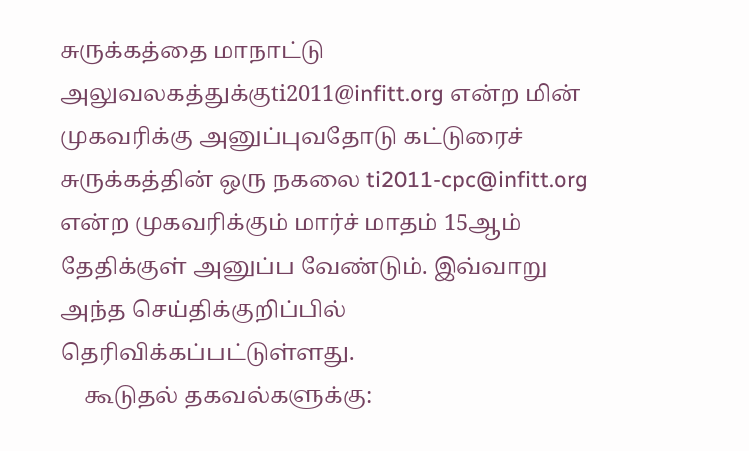சுருக்கத்தை மாநாட்டு அலுவலகத்துக்குti2011@infitt.org என்ற மின் முகவரிக்கு அனுப்புவதோடு கட்டுரைச் சுருக்கத்தின் ஒரு நகலை ti2011-cpc@infitt.org என்ற முகவரிக்கும் மார்ச் மாதம் 15ஆம் தேதிக்குள் அனுப்ப வேண்டும். இவ்வாறு அந்த செய்திக்குறிப்பில் தெரிவிக்கப்பட்டுள்ளது.
    கூடுதல் தகவல்களுக்கு: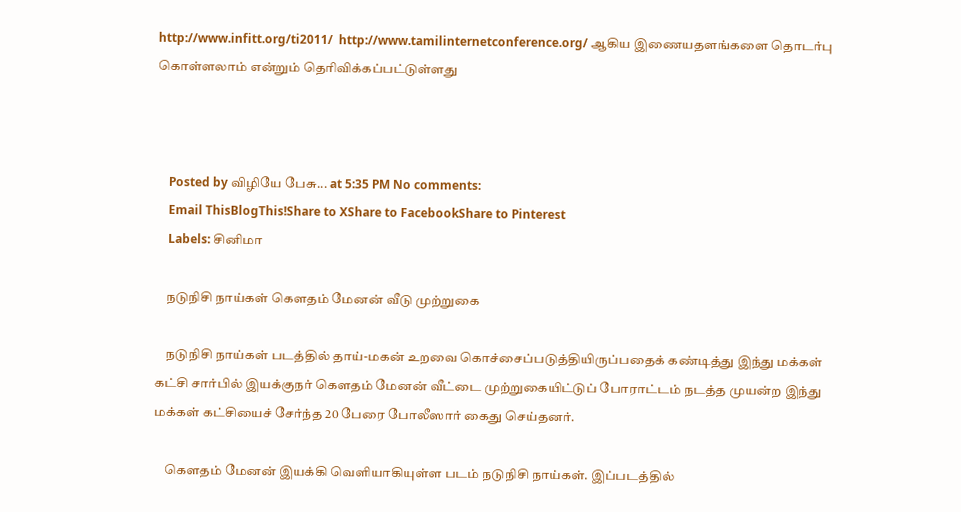http://www.infitt.org/ti2011/  http://www.tamilinternetconference.org/ ஆகிய இணையதளங்களை தொடர்பு கொள்ளலாம் என்றும் தெரிவிக்கப்பட்டுள்ளது



    Posted by விழியே பேசு... at 5:35 PM No comments:
    Email ThisBlogThis!Share to XShare to FacebookShare to Pinterest
    Labels: சினிமா

    நடுநிசி நாய்கள் கெளதம் மேனன் வீடு முற்றுகை

    நடுநிசி நாய்கள் படத்தில் தாய்-மகன் உறவை கொச்சைப்படுத்தியிருப்பதைக் கண்டித்து இந்து மக்கள் கட்சி சார்பில் இயக்குநர் கெளதம் மேனன் வீட்டை முற்றுகையிட்டுப் போராட்டம் நடத்த முயன்ற இந்து மக்கள் கட்சியைச் சேர்ந்த 20 பேரை போலீஸார் கைது செய்தனர்.

    கெளதம் மேனன் இயக்கி வெளியாகியுள்ள படம் நடுநிசி நாய்கள். இப்படத்தில்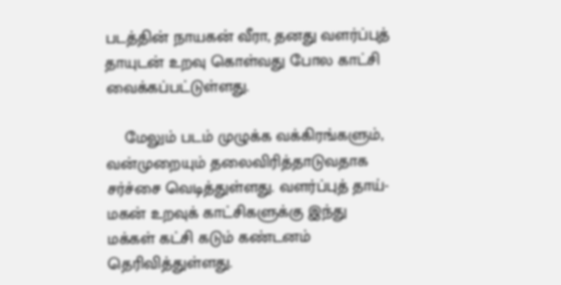படத்தின் நாயகன் வீரா, தனது வளர்ப்புத் தாயுடன் உறவு கொள்வது போல காட்சி வைக்கப்பட்டுள்ளது.

    மேலும் படம் முழுக்க வக்கிரங்களும், வன்முறையும் தலைவிரித்தாடுவதாக சர்ச்சை வெடித்துள்ளது. வளர்ப்புத் தாய்-மகன் உறவுக் காட்சிகளுக்கு இந்து மக்கள் கட்சி கடும் கண்டனம் தெரிவித்துள்ளது.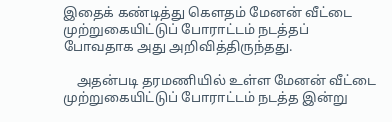இதைக் கண்டித்து கெளதம் மேனன் வீட்டை முற்றுகையிட்டுப் போராட்டம் நடத்தப் போவதாக அது அறிவித்திருந்தது.

    அதன்படி தரமணியில் உள்ள மேனன் வீட்டை முற்றுகையிட்டுப் போராட்டம் நடத்த இன்று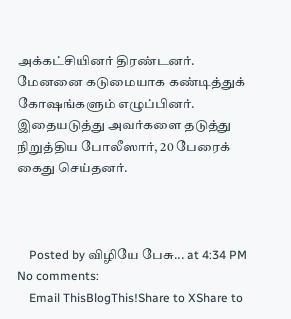அக்கட்சியினர் திரண்டனர். மேனனை கடுமையாக கண்டித்துக் கோஷங்களும் எழுப்பினர். இதையடுத்து அவர்களை தடுத்து நிறுத்திய போலீஸார், 20 பேரைக் கைது செய்தனர்.



    Posted by விழியே பேசு... at 4:34 PM No comments:
    Email ThisBlogThis!Share to XShare to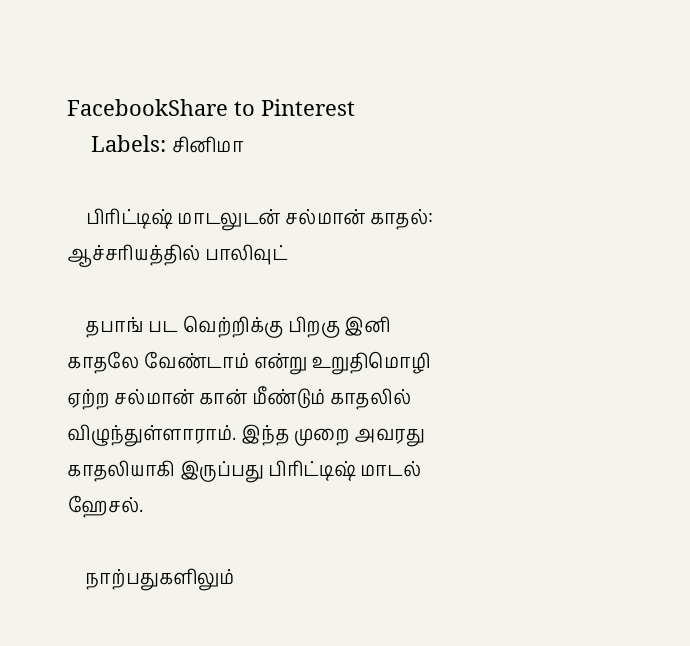FacebookShare to Pinterest
    Labels: சினிமா

    பிரிட்டிஷ் மாடலுடன் சல்மான் காதல்: ஆச்சரியத்தில் பாலிவுட்

    தபாங் பட வெற்றிக்கு பிறகு இனி காதலே வேண்டாம் என்று உறுதிமொழி ஏற்ற சல்மான் கான் மீண்டும் காதலில் விழுந்துள்ளாராம். இந்த முறை அவரது காதலியாகி இருப்பது பிரிட்டிஷ் மாடல் ஹேசல்.

    நாற்பதுகளிலும்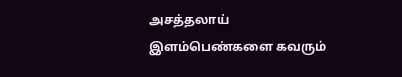அசத்தலாய் இளம்பெண்களை கவரும்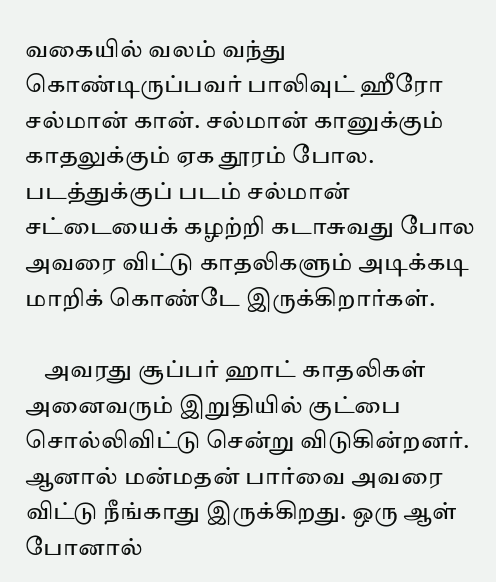வகையில் வலம் வந்து கொண்டிருப்பவர் பாலிவுட் ஹீரோ சல்மான் கான். சல்மான் கானுக்கும் காதலுக்கும் ஏக தூரம் போல. படத்துக்குப் படம் சல்மான் சட்டையைக் கழற்றி கடாசுவது போல அவரை விட்டு காதலிகளும் அடிக்கடி மாறிக் கொண்டே இருக்கிறார்கள்.

    அவரது சூப்பர் ஹாட் காதலிகள் அனைவரும் இறுதியில் குட்பை சொல்லிவிட்டு சென்று விடுகின்றனர். ஆனால் மன்மதன் பார்வை அவரை விட்டு நீங்காது இருக்கிறது. ஒரு ஆள் போனால்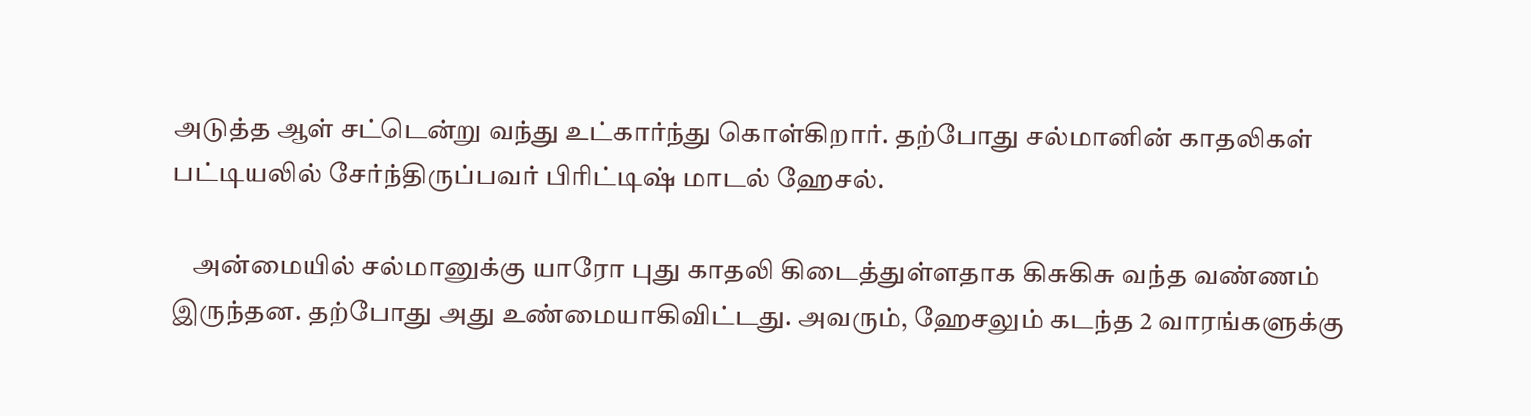அடுத்த ஆள் சட்டென்று வந்து உட்கார்ந்து கொள்கிறார். தற்போது சல்மானின் காதலிகள் பட்டியலில் சேர்ந்திருப்பவர் பிரிட்டிஷ் மாடல் ஹேசல்.

    அன்மையில் சல்மானுக்கு யாரோ புது காதலி கிடைத்துள்ளதாக கிசுகிசு வந்த வண்ணம் இருந்தன. தற்போது அது உண்மையாகிவிட்டது. அவரும், ஹேசலும் கடந்த 2 வாரங்களுக்கு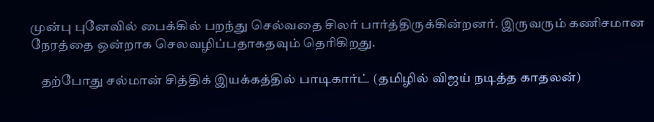முன்பு புனேவில் பைக்கில் பறந்து செல்வதை சிலர் பார்த்திருக்கின்றனர். இருவரும் கணிசமான நேரத்தை ஒன்றாக செலவழிப்பதாகதவும் தெரிகிறது.

    தற்போது சல்மான் சித்திக் இயக்கத்தில் பாடிகார்ட் (தமிழில் விஜய் நடித்த காதலன்)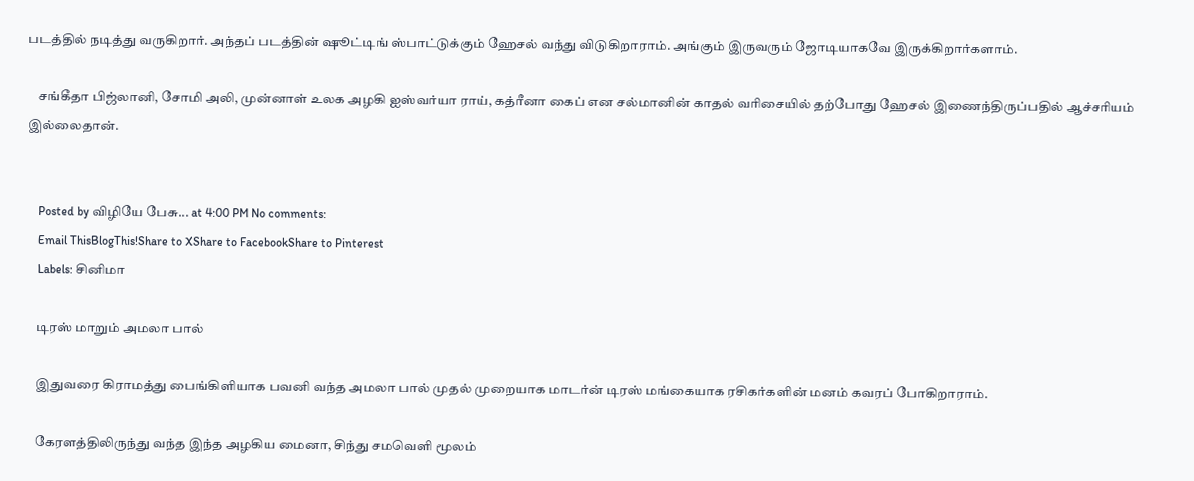படத்தில் நடித்து வருகிறார். அந்தப் படத்தின் ஷூட்டிங் ஸ்பாட்டுக்கும் ஹேசல் வந்து விடுகிறாராம். அங்கும் இருவரும் ஜோடியாகவே இருக்கிறார்களாம்.

    சங்கீதா பிஜ்லானி, சோமி அலி, முன்னாள் உலக அழகி ஐஸ்வர்யா ராய், கத்ரீனா கைப் என சல்மானின் காதல் வரிசையில் தற்போது ஹேசல் இணைந்திருப்பதில் ஆச்சரியம் இல்லைதான்.


    Posted by விழியே பேசு... at 4:00 PM No comments:
    Email ThisBlogThis!Share to XShare to FacebookShare to Pinterest
    Labels: சினிமா

    டிரஸ் மாறும் அமலா பால்

    இதுவரை கிராமத்து பைங்கிளியாக பவனி வந்த அமலா பால் முதல் முறையாக மாடர்ன் டிரஸ் மங்கையாக ரசிகர்களின் மனம் கவரப் போகிறாராம்.

    கேரளத்திலிருந்து வந்த இந்த அழகிய மைனா, சிந்து சமவெளி மூலம்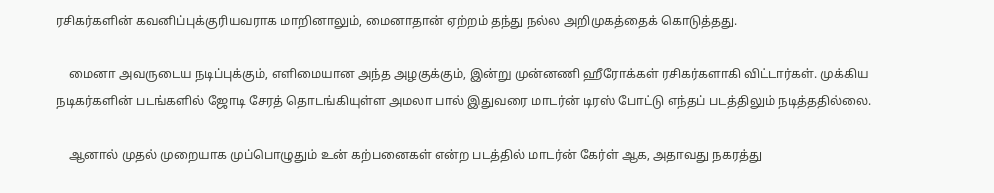ரசிகர்களின் கவனிப்புக்குரியவராக மாறினாலும், மைனாதான் ஏற்றம் தந்து நல்ல அறிமுகத்தைக் கொடுத்தது.

    மைனா அவருடைய நடிப்புக்கும், எளிமையான அந்த அழகுக்கும், இன்று முன்னணி ஹீரோக்கள் ரசிகர்களாகி விட்டார்கள். முக்கிய நடிகர்களின் படங்களில் ஜோடி சேரத் தொடங்கியுள்ள அமலா பால் இதுவரை மாடர்ன் டிரஸ் போட்டு எந்தப் படத்திலும் நடித்ததில்லை.

    ஆனால் முதல் முறையாக முப்பொழுதும் உன் கற்பனைகள் என்ற படத்தில் மாடர்ன் கேர்ள் ஆக, அதாவது நகரத்து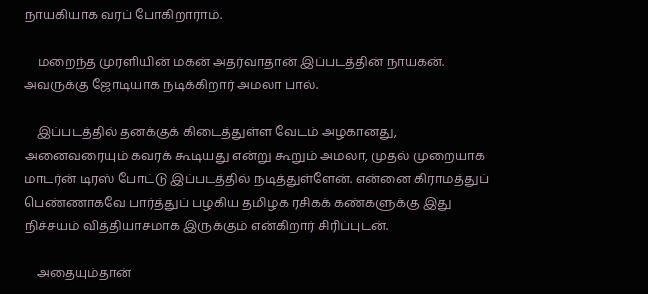நாயகியாக வரப் போகிறாராம்.

    மறைந்த முரளியின் மகன் அதர்வாதான் இப்படத்தின் நாயகன். அவருக்கு ஜோடியாக நடிக்கிறார் அமலா பால்.

    இப்படத்தில் தனக்குக் கிடைத்துள்ள வேடம் அழகானது, அனைவரையும் கவரக் கூடியது என்று கூறும் அமலா, முதல் முறையாக மாடர்ன் டிரஸ் போட்டு இப்படத்தில் நடித்துள்ளேன். என்னை கிராமத்துப் பெண்ணாகவே பார்த்துப் பழகிய தமிழக ரசிகக் கண்களுக்கு இது நிச்சயம் வித்தியாசமாக இருக்கும் என்கிறார் சிரிப்புடன்.

    அதையும்தான்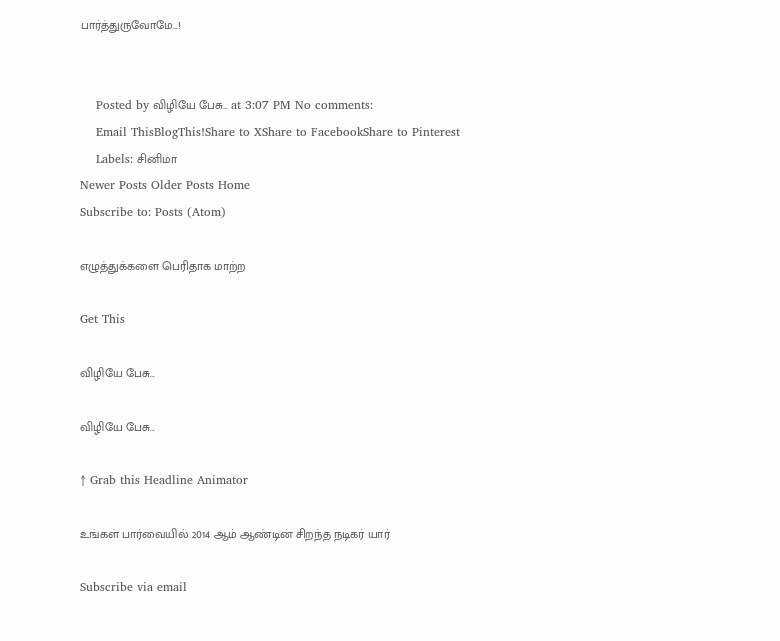பார்த்துருவோமே...!


    Posted by விழியே பேசு... at 3:07 PM No comments:
    Email ThisBlogThis!Share to XShare to FacebookShare to Pinterest
    Labels: சினிமா
Newer Posts Older Posts Home
Subscribe to: Posts (Atom)

எழுத்துக்களை பெரிதாக மாற்ற

Get This

விழியே பேசு...

விழியே பேசு...

↑ Grab this Headline Animator

உங்கள் பார்வையில் 2014 ஆம் ஆண்டின் சிறந்த நடிகர் யார்

Subscribe via email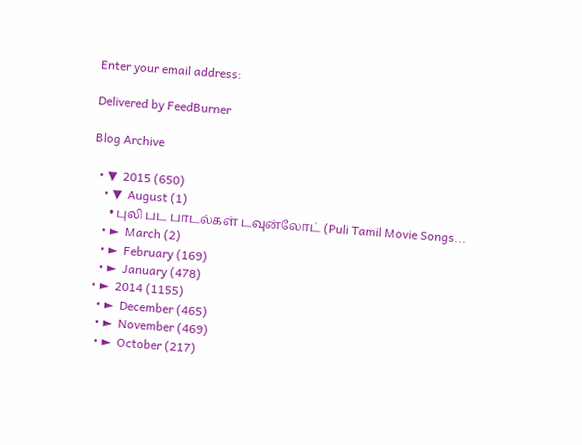Enter your email address:

Delivered by FeedBurner

Blog Archive

  • ▼  2015 (650)
    • ▼  August (1)
      • புலி பட பாடல்கள் டவுன்லோட் (Puli Tamil Movie Songs...
    • ►  March (2)
    • ►  February (169)
    • ►  January (478)
  • ►  2014 (1155)
    • ►  December (465)
    • ►  November (469)
    • ►  October (217)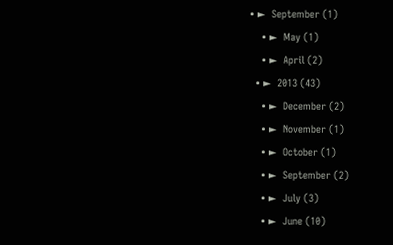• ►  September (1)
    • ►  May (1)
    • ►  April (2)
  • ►  2013 (43)
    • ►  December (2)
    • ►  November (1)
    • ►  October (1)
    • ►  September (2)
    • ►  July (3)
    • ►  June (10)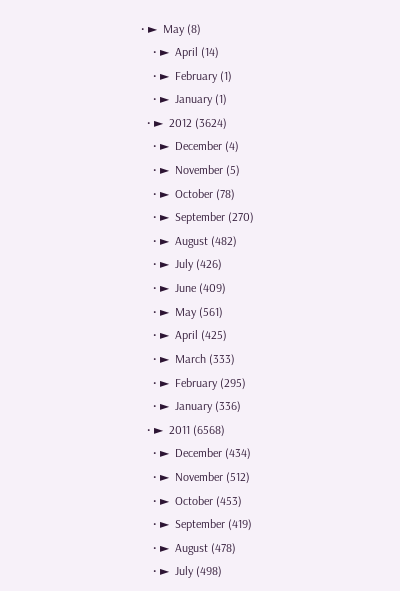• ►  May (8)
    • ►  April (14)
    • ►  February (1)
    • ►  January (1)
  • ►  2012 (3624)
    • ►  December (4)
    • ►  November (5)
    • ►  October (78)
    • ►  September (270)
    • ►  August (482)
    • ►  July (426)
    • ►  June (409)
    • ►  May (561)
    • ►  April (425)
    • ►  March (333)
    • ►  February (295)
    • ►  January (336)
  • ►  2011 (6568)
    • ►  December (434)
    • ►  November (512)
    • ►  October (453)
    • ►  September (419)
    • ►  August (478)
    • ►  July (498)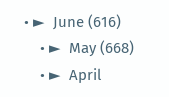• ►  June (616)
    • ►  May (668)
    • ►  April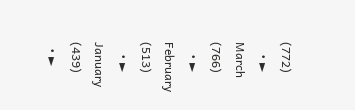(772)
    • ►  March (766)
    • ►  February (513)
    • ►  January (439)
  • ►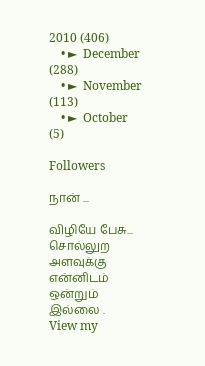2010 (406)
    • ►  December (288)
    • ►  November (113)
    • ►  October (5)

Followers

நான் ...

விழியே பேசு...
சொல்லுற அளவுக்கு என்னிடம் ஒன்றும் இல்லை .
View my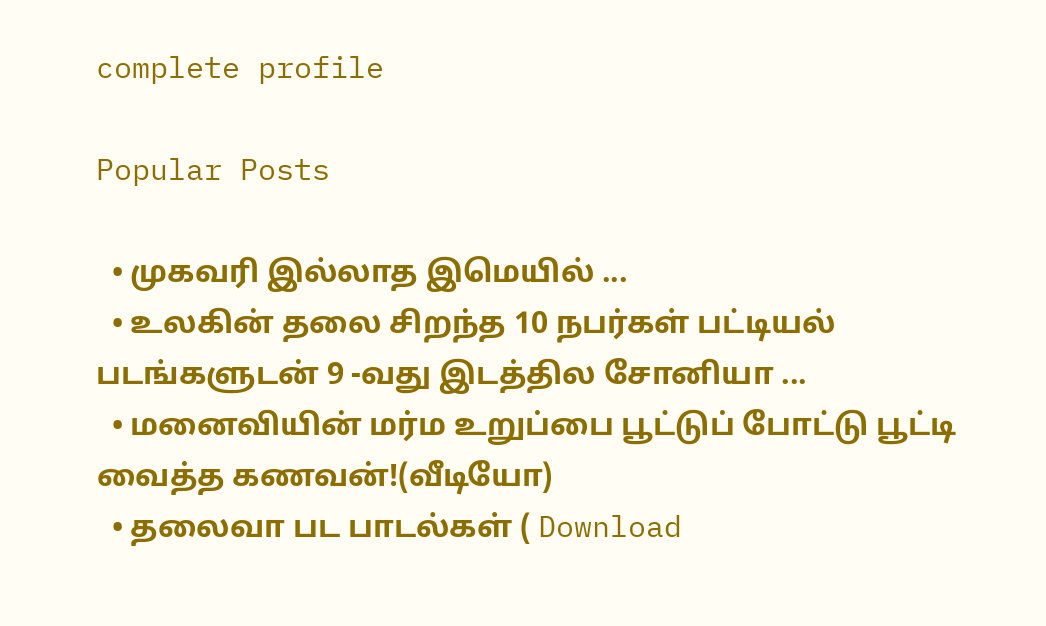complete profile

Popular Posts

  • முகவரி இல்லாத இமெயில் ...
  • உலகின் தலை சிறந்த 10 நபர்கள் பட்டியல் படங்களுடன் 9 -வது இடத்தில சோனியா ...
  • மனைவியின் மர்ம உறுப்பை பூட்டுப் போட்டு பூட்டி வைத்த கணவன்!(வீடியோ)
  • தலைவா பட பாடல்கள் ( Download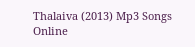Thalaiva (2013) Mp3 Songs Online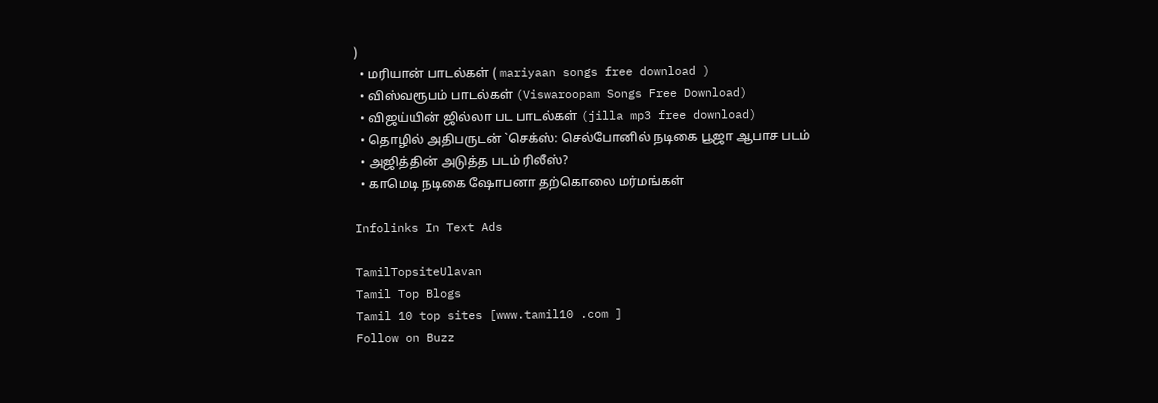)
  • மரியான் பாடல்கள் ( mariyaan songs free download )
  • விஸ்வரூபம் பாடல்கள் (Viswaroopam Songs Free Download)
  • விஜய்யின் ஜில்லா பட பாடல்கள் (jilla mp3 free download)
  • தொழில் அதிபருடன் `செக்ஸ்: செல்போனில் நடிகை பூஜா ஆபாச படம்
  • அஜித்தின் அடுத்த படம் ரிலீஸ்?
  • காமெடி நடிகை ஷோபனா தற்கொலை மர்மங்கள்

Infolinks In Text Ads

TamilTopsiteUlavan
Tamil Top Blogs
Tamil 10 top sites [www.tamil10 .com ]
Follow on Buzz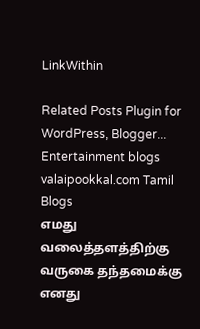LinkWithin

Related Posts Plugin for WordPress, Blogger...
Entertainment blogs
valaipookkal.com Tamil Blogs
எமது வலைத்தளத்திற்கு வருகை தந்தமைக்கு எனது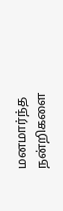மனமார்ந்த நன்றிகளை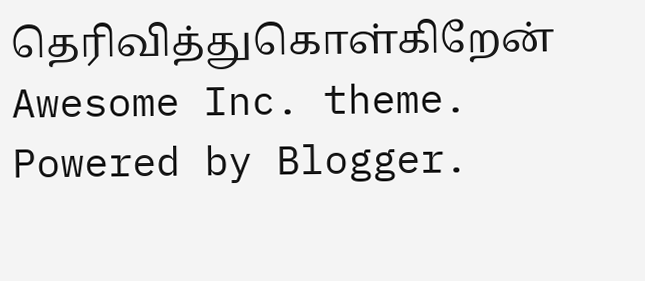தெரிவித்துகொள்கிறேன்
Awesome Inc. theme. Powered by Blogger.